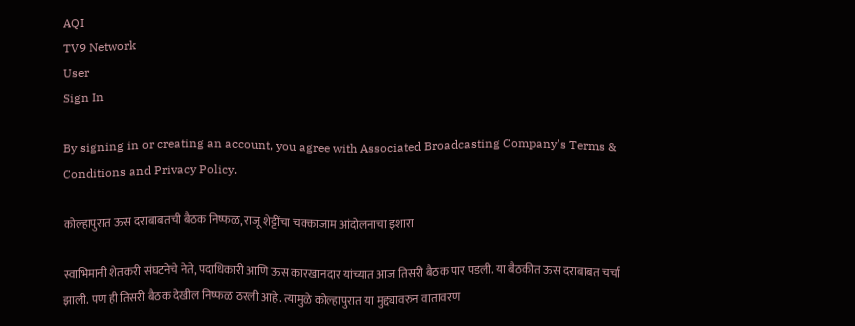AQI
TV9 Network
User
Sign In

By signing in or creating an account, you agree with Associated Broadcasting Company's Terms & Conditions and Privacy Policy.

कोल्हापुरात ऊस दराबाबतची बैठक निष्फळ, राजू शेट्टींचा चक्काजाम आंदोलनाचा इशारा

स्वाभिमानी शेतकरी संघटनेचे नेते, पदाधिकारी आणि ऊस कारखानदार यांच्यात आज तिसरी बैठक पार पडली. या बैठकीत ऊस दराबाबत चर्चा झाली. पण ही तिसरी बैठक देखील निष्फळ ठरली आहे. त्यामुळे कोल्हापुरात या मुद्द्यावरुन वातावरण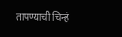तापण्याची चिन्हं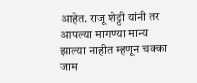आहेत. राजू शेट्टी यांनी तर आपल्या मागण्या मान्य झाल्या नाहीत म्हणून चक्का जाम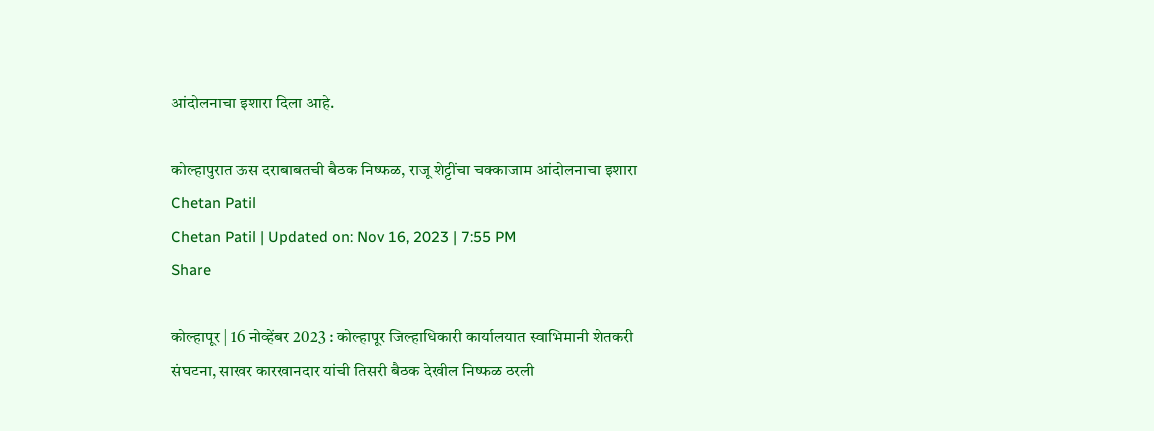आंदोलनाचा इशारा दिला आहे.

कोल्हापुरात ऊस दराबाबतची बैठक निष्फळ, राजू शेट्टींचा चक्काजाम आंदोलनाचा इशारा
Chetan Patil
Chetan Patil | Updated on: Nov 16, 2023 | 7:55 PM
Share

कोल्हापूर | 16 नोव्हेंबर 2023 : कोल्हापूर जिल्हाधिकारी कार्यालयात स्वाभिमानी शेतकरी संघटना, साखर कारखानदार यांची तिसरी बैठक देखील निष्फळ ठरली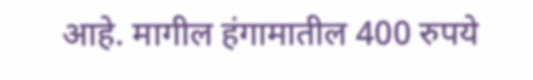आहे. मागील हंगामातील 400 रुपये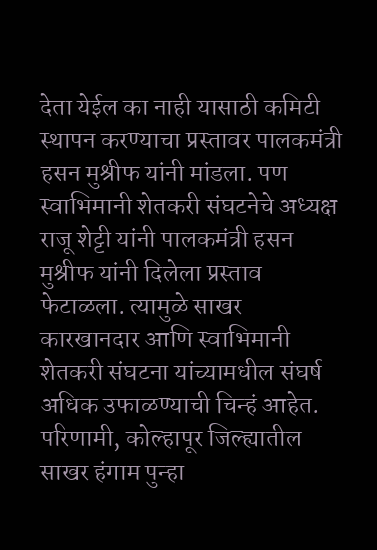देता येईल का नाही यासाठी कमिटी स्थापन करण्याचा प्रस्तावर पालकमंत्री हसन मुश्रीफ यांनी मांडला. पण स्वाभिमानी शेतकरी संघटनेचे अध्यक्ष राजू शेट्टी यांनी पालकमंत्री हसन मुश्रीफ यांनी दिलेला प्रस्ताव फेटाळला. त्यामुळे साखर कारखानदार आणि स्वाभिमानी शेतकरी संघटना यांच्यामधील संघर्ष अधिक उफाळण्याची चिन्हं आहेत. परिणामी, कोल्हापूर जिल्ह्यातील साखर हंगाम पुन्हा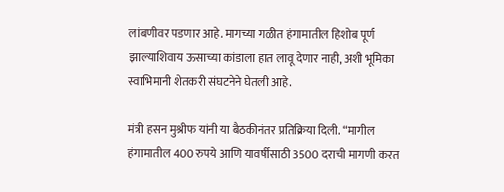लांबणीवर पडणार आहे. मागच्या गळीत हंगामातील हिशोब पूर्ण झाल्याशिवाय ऊसाच्या कांडाला हात लावू देणार नाही, अशी भूमिका स्वाभिमानी शेतकरी संघटनेने घेतली आहे.

मंत्री हसन मुश्रीफ यांनी या बैठकीनंतर प्रतिक्रिया दिली. “मागील हंगामातील 400 रुपये आणि यावर्षीसाठी 3500 दराची मागणी करत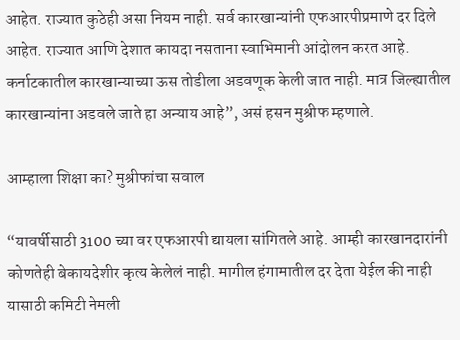आहेत. राज्यात कुठेही असा नियम नाही. सर्व कारखान्यांनी एफआरपीप्रमाणे दर दिले आहेत. राज्यात आणि देशात कायदा नसताना स्वाभिमानी आंदोलन करत आहे. कर्नाटकातील कारखान्याच्या ऊस तोडीला अडवणूक केली जात नाही. मात्र जिल्ह्यातील कारखान्यांना अडवले जाते हा अन्याय आहे”, असं हसन मुश्रीफ म्हणाले.

आम्हाला शिक्षा का? मुश्रीफांचा सवाल

“यावर्षीसाठी 3100 च्या वर एफआरपी द्यायला सांगितले आहे. आम्ही कारखानदारांनी कोणतेही बेकायदेशीर कृत्य केलेलं नाही. मागील हंगामातील दर देता येईल की नाही यासाठी कमिटी नेमली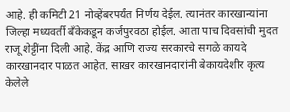आहे. ही कमिटी 21 नोव्हेंबरपर्यंत निर्णय देईल. त्यानंतर कारखान्यांना जिल्हा मध्यवर्ती बँकेकडून कर्जपुरवठा होईल. आता पाच दिवसांची मुदत राजू शेट्टींना दिली आहे. केंद्र आणि राज्य सरकारचे सगळे कायदे कारखानदार पाळत आहेत. साखर कारखानदारांनी बेकायदेशीर कृत्य केलेले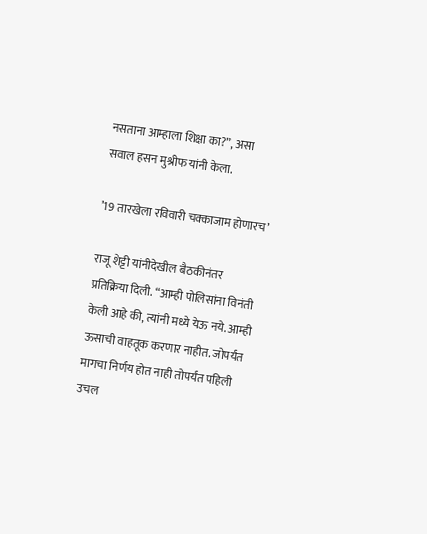नसताना आम्हाला शिक्षा का?”, असा सवाल हसन मुश्रीफ यांनी केला.

’19 तारखेला रविवारी चक्काजाम होणारच’

राजू शेट्टी यांनीदेखील बैठकीनंतर प्रतिक्रिया दिली. “आम्ही पोलिसांना विनंती केली आहे की, त्यांनी मध्ये येऊ नये. आम्ही ऊसाची वाहतूक करणार नाहीत. जोपर्यंत मागचा निर्णय होत नाही तोपर्यंत पहिली उचल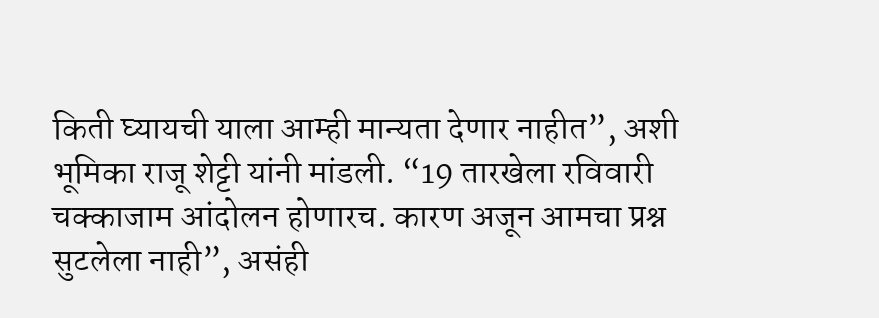किती घ्यायची याला आम्ही मान्यता देणार नाहीत”, अशी भूमिका राजू शेट्टी यांनी मांडली. “19 तारखेला रविवारी चक्काजाम आंदोलन होणारच. कारण अजून आमचा प्रश्न सुटलेला नाही”, असंही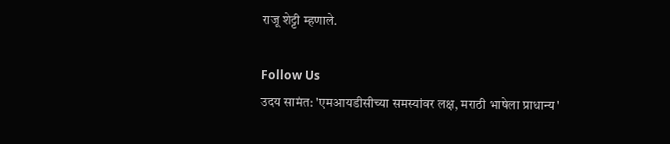राजू शेट्टी म्हणाले.

Follow Us
उदय सामंत: 'एमआयडीसीच्या समस्यांवर लक्ष, मराठी भाषेला प्राधान्य'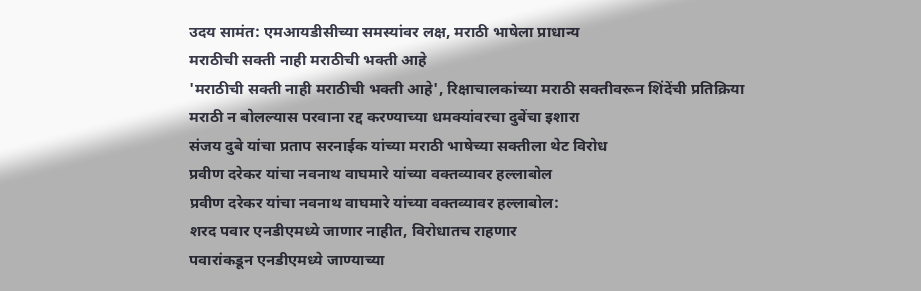उदय सामंत: एमआयडीसीच्या समस्यांवर लक्ष, मराठी भाषेला प्राधान्य
मराठीची सक्ती नाही मराठीची भक्ती आहे
'मराठीची सक्ती नाही मराठीची भक्ती आहे', रिक्षाचालकांच्या मराठी सक्तीवरून शिंदेंची प्रतिक्रिया
मराठी न बोलल्यास परवाना रद्द करण्याच्या धमक्यांवरचा दुबेंचा इशारा
संजय दुबे यांचा प्रताप सरनाईक यांच्या मराठी भाषेच्या सक्तीला थेट विरोध
प्रवीण दरेकर यांचा नवनाथ वाघमारे यांच्या वक्तव्यावर हल्लाबोल
प्रवीण दरेकर यांचा नवनाथ वाघमारे यांच्या वक्तव्यावर हल्लाबोल:
शरद पवार एनडीएमध्ये जाणार नाहीत, विरोधातच राहणार
पवारांकडून एनडीएमध्ये जाण्याच्या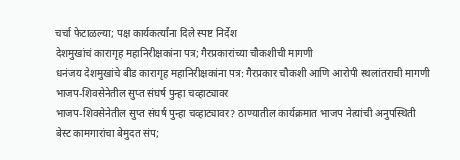चर्चा फेटाळल्या; पक्ष कार्यकर्त्यांना दिले स्पष्ट निर्देश
देशमुखांचं कारागृह महानिरीक्षकांना पत्र; गैरप्रकारांच्या चौकशीची मागणी
धनंजय देशमुखांचे बीड कारागृह महानिरीक्षकांना पत्र: गैरप्रकार चौकशी आणि आरोपी स्थलांतराची मागणी
भाजप-शिवसेनेतील सुप्त संघर्ष पुन्हा चव्हाट्यावर
भाजप-शिवसेनेतील सुप्त संघर्ष पुन्हा चव्हाट्यावर? ठाण्यातील कार्यक्रमात भाजप नेत्यांची अनुपस्थिती
बेस्ट कामगारांचा बेमुदत संप;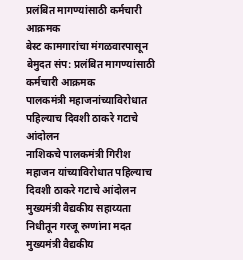प्रलंबित मागण्यांसाठी कर्मचारी आक्रमक
बेस्ट कामगारांचा मंगळवारपासून बेमुदत संप: प्रलंबित मागण्यांसाठी कर्मचारी आक्रमक
पालकमंत्री महाजनांच्याविरोधात पहिल्याच दिवशी ठाकरे गटाचे आंदोलन
नाशिकचे पालकमंत्री गिरीश महाजन यांच्याविरोधात पहिल्याच दिवशी ठाकरे गटाचे आंदोलन
मुख्यमंत्री वैद्यकीय सहाय्यता निधीतून गरजू रुग्णांना मदत
मुख्यमंत्री वैद्यकीय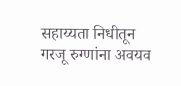सहाय्यता निधीतून गरजू रुग्णांना अवयव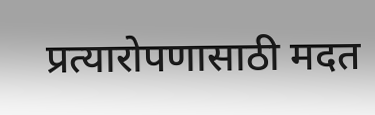प्रत्यारोपणासाठी मदत